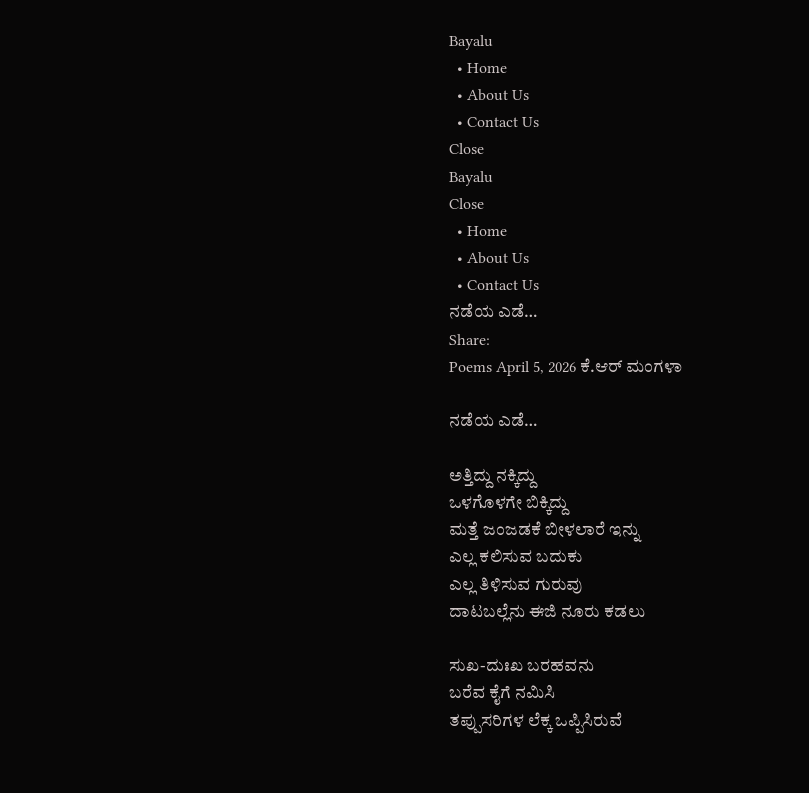Bayalu
  • Home
  • About Us
  • Contact Us
Close
Bayalu
Close
  • Home
  • About Us
  • Contact Us
ನಡೆಯ ಎಡೆ…
Share:
Poems April 5, 2026 ಕೆ.ಆರ್ ಮಂಗಳಾ

ನಡೆಯ ಎಡೆ…

ಅತ್ತಿದ್ದು ನಕ್ಕಿದ್ದು
ಒಳಗೊಳಗೇ ಬಿಕ್ಕಿದ್ದು
ಮತ್ತೆ ಜಂಜಡಕೆ ಬೀಳಲಾರೆ ಇನ್ನು
ಎಲ್ಲ ಕಲಿಸುವ ಬದುಕು
ಎಲ್ಲ ತಿಳಿಸುವ ಗುರುವು
ದಾಟಬಲ್ಲೆನು ಈಜಿ ನೂರು ಕಡಲು

ಸುಖ-ದುಃಖ ಬರಹವನು
ಬರೆವ ಕೈಗೆ ನಮಿಸಿ
ತಪ್ಪುಸರಿಗಳ ಲೆಕ್ಕ ಒಪ್ಪಿಸಿರುವೆ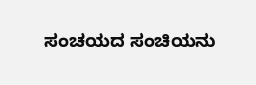ಸಂಚಯದ ಸಂಚಿಯನು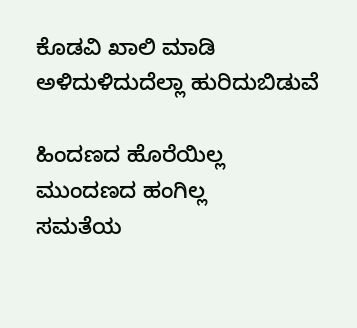ಕೊಡವಿ ಖಾಲಿ ಮಾಡಿ
ಅಳಿದುಳಿದುದೆಲ್ಲಾ ಹುರಿದುಬಿಡುವೆ

ಹಿಂದಣದ ಹೊರೆಯಿಲ್ಲ
ಮುಂದಣದ ಹಂಗಿಲ್ಲ
ಸಮತೆಯ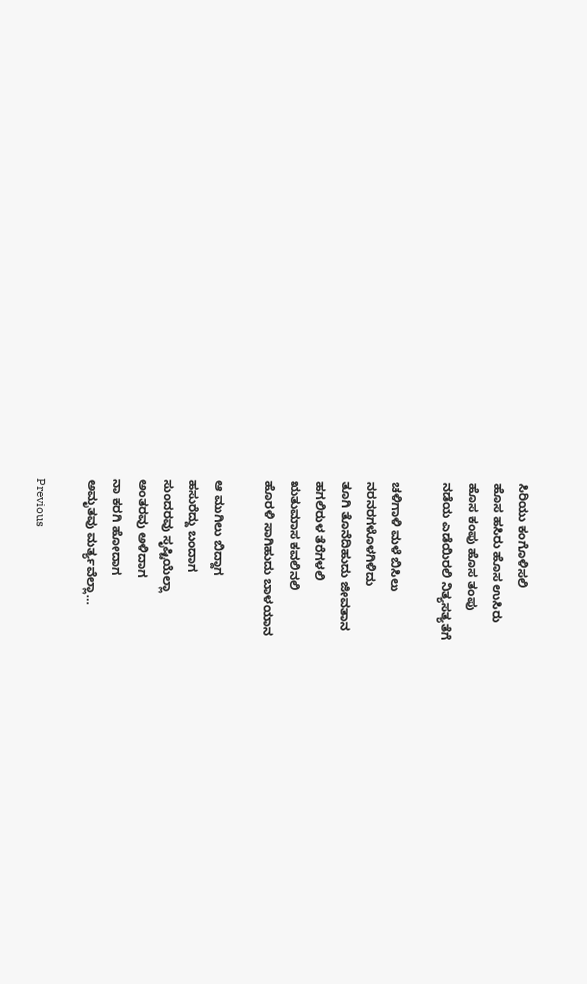ಸಿರಿಯು ಕಂಗೊಳಿಸಲಿ
ಹೊಸ ಹಸಿರು ಹೊಸ ಉಸಿರು
ಹೊಸ ಕಂಪು ಹೊಸ ತಂಪು
ನಡೆಯ ಎಡೆಯಿರಲಿ ನಿತ್ಯಸತ್ಯತೆಗೆ

ಚಳಿಗಾಳಿ ಮಳೆ ಬಿಸಿಲು
ನರನರಗಳೊಳಗಿಳಿದು
ತೂಗಿ ತೊನೆದಿಹುದು ಜೀವತಾನ
ಹಗಲಿರುಳ ತೆರೆಗಳಲಿ
ಋತುಮಾಸ ಕವಲಿನಲಿ
ಹೊರಳಿ ಸಾಗಿಹುದು ಬಾಳಯಾನ

ಆ ಮುಗಿಲು ಬಿದ್ದಾಗ
ಹಸುರೆದ್ದು ಬಂದಾಗ
ಸುಂದರವು ಸೃಷ್ಟಿಯೆಲ್ಲಾ
ಅಂತರವು ಅಳಿದಾಗ
ನಾ ಕರಗಿ ಹೋದಾಗ
ಅಮೃತವು ಮರ್ತ್ಯವೆಲ್ಲಾ…

Previous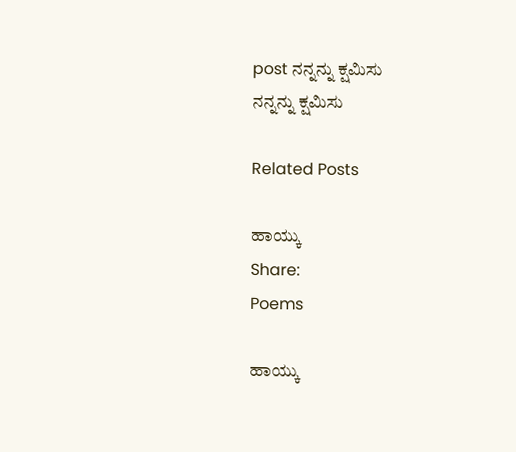post ನನ್ನನ್ನು ಕ್ಷಮಿಸು
ನನ್ನನ್ನು ಕ್ಷಮಿಸು

Related Posts

ಹಾಯ್ಕು
Share:
Poems

ಹಾಯ್ಕು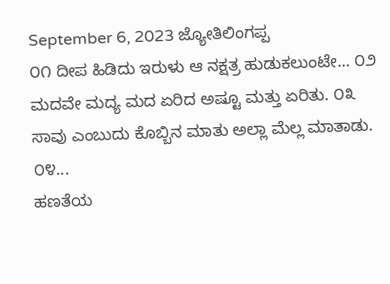September 6, 2023 ಜ್ಯೋತಿಲಿಂಗಪ್ಪ
೦೧ ದೀಪ ಹಿಡಿದು ಇರುಳು ಆ ನಕ್ಷತ್ರ ಹುಡುಕಲುಂಟೇ… ೦೨ ಮದವೇ ಮದ್ಯ ಮದ ಏರಿದ ಅಷ್ಟೂ ಮತ್ತು ಏರಿತು. ೦೩ ಸಾವು ಎಂಬುದು ಕೊಬ್ಬಿನ ಮಾತು ಅಲ್ಲಾ ಮೆಲ್ಲ ಮಾತಾಡು. ೦೪...
ಹಣತೆಯ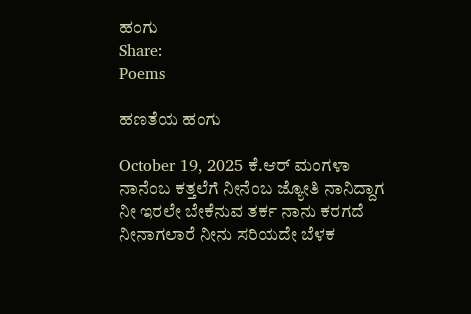ಹಂಗು
Share:
Poems

ಹಣತೆಯ ಹಂಗು

October 19, 2025 ಕೆ.ಆರ್ ಮಂಗಳಾ
ನಾನೆಂಬ ಕತ್ತಲೆಗೆ ನೀನೆಂಬ ಜ್ಯೋತಿ ನಾನಿದ್ದಾಗ ನೀ ಇರಲೇ ಬೇಕೆನುವ ತರ್ಕ ನಾನು ಕರಗದೆ ನೀನಾಗಲಾರೆ ನೀನು ಸರಿಯದೇ ಬೆಳಕ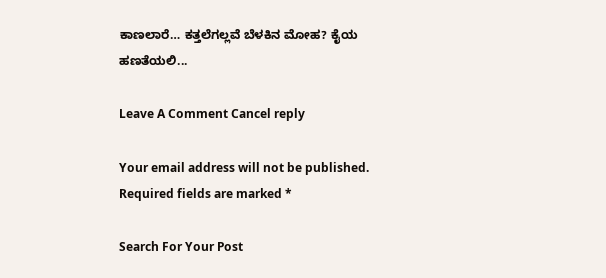ಕಾಣಲಾರೆ… ಕತ್ತಲೆಗಲ್ಲವೆ ಬೆಳಕಿನ ಮೋಹ? ಕೈಯ ಹಣತೆಯಲಿ...

Leave A Comment Cancel reply

Your email address will not be published. Required fields are marked *

Search For Your Post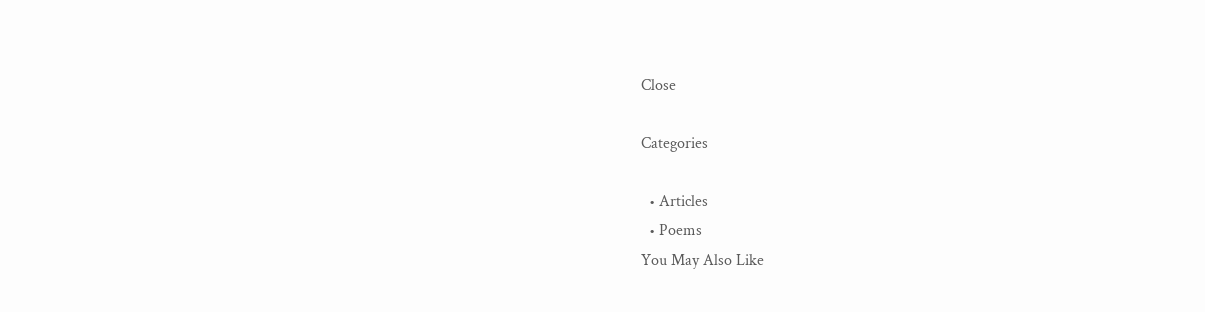Close

Categories

  • Articles
  • Poems
You May Also Like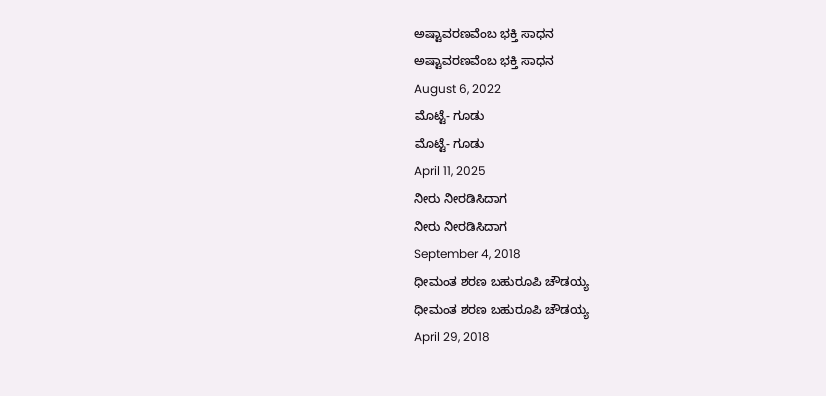ಅಷ್ಟಾವರಣವೆಂಬ ಭಕ್ತಿ ಸಾಧನ
ಅಷ್ಟಾವರಣವೆಂಬ ಭಕ್ತಿ ಸಾಧನ
August 6, 2022
ಮೊಟ್ಟೆ- ಗೂಡು
ಮೊಟ್ಟೆ- ಗೂಡು
April 11, 2025
ನೀರು ನೀರಡಿಸಿದಾಗ
ನೀರು ನೀರಡಿಸಿದಾಗ
September 4, 2018
ಧೀಮಂತ ಶರಣ ಬಹುರೂಪಿ ಚೌಡಯ್ಯ
ಧೀಮಂತ ಶರಣ ಬಹುರೂಪಿ ಚೌಡಯ್ಯ
April 29, 2018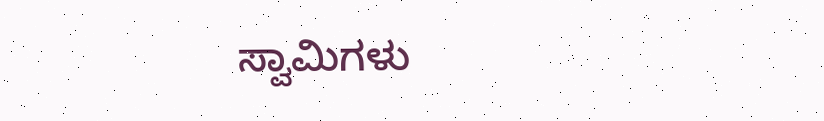ಸ್ವಾಮಿಗಳು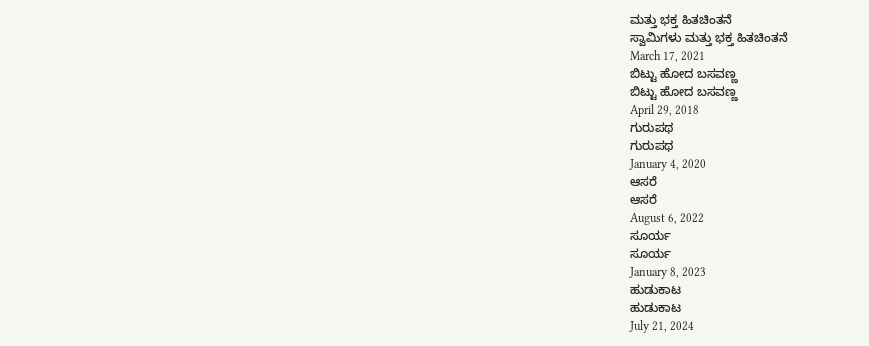ಮತ್ತು ಭಕ್ತ ಹಿತಚಿಂತನೆ
ಸ್ವಾಮಿಗಳು ಮತ್ತು ಭಕ್ತ ಹಿತಚಿಂತನೆ
March 17, 2021
ಬಿಟ್ಟು ಹೋದ ಬಸವಣ್ಣ
ಬಿಟ್ಟು ಹೋದ ಬಸವಣ್ಣ
April 29, 2018
ಗುರುಪಥ
ಗುರುಪಥ
January 4, 2020
ಆಸರೆ
ಆಸರೆ
August 6, 2022
ಸೂರ್ಯ
ಸೂರ್ಯ
January 8, 2023
ಹುಡುಕಾಟ
ಹುಡುಕಾಟ
July 21, 2024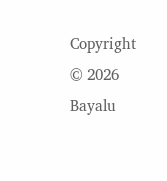Copyright © 2026 Bayalu